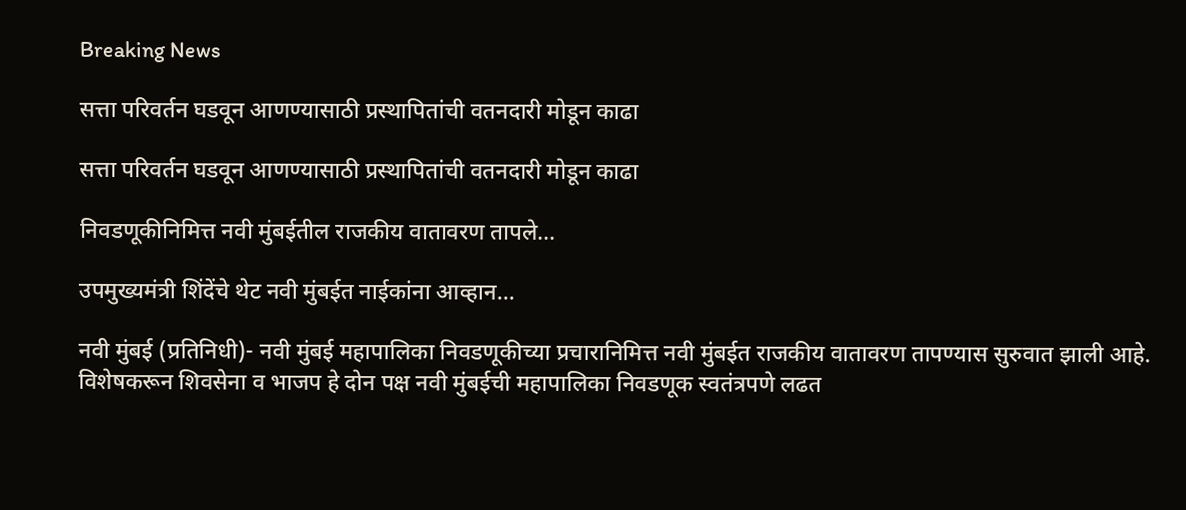Breaking News

सत्ता परिवर्तन घडवून आणण्यासाठी प्रस्थापितांची वतनदारी मोडून काढा

सत्ता परिवर्तन घडवून आणण्यासाठी प्रस्थापितांची वतनदारी मोडून काढा

निवडणूकीनिमित्त नवी मुंबईतील राजकीय वातावरण तापले...

उपमुख्यमंत्री शिंदेंचे थेट नवी मुंबईत नाईकांना आव्हान...

नवी मुंबई (प्रतिनिधी)- नवी मुंबई महापालिका निवडणूकीच्या प्रचारानिमित्त नवी मुंबईत राजकीय वातावरण तापण्यास सुरुवात झाली आहे. विशेषकरून शिवसेना व भाजप हे दोन पक्ष नवी मुंबईची महापालिका निवडणूक स्वतंत्रपणे लढत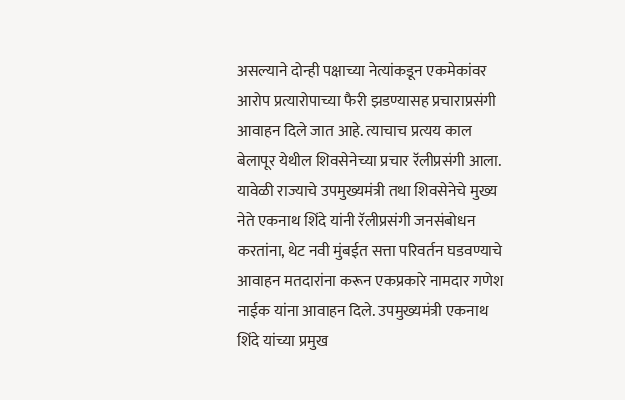असल्याने दोन्ही पक्षाच्या नेत्यांकडून एकमेकांवर आरोप प्रत्यारोपाच्या फैरी झडण्यासह प्रचाराप्रसंगी आवाहन दिले जात आहे. त्याचाच प्रत्यय काल बेलापूर येथील शिवसेनेच्या प्रचार रॅलीप्रसंगी आला. यावेळी राज्याचे उपमुख्यमंत्री तथा शिवसेनेचे मुख्य नेते एकनाथ शिंदे यांनी रॅलीप्रसंगी जनसंबोधन करतांना, थेट नवी मुंबईत सत्ता परिवर्तन घडवण्याचे आवाहन मतदारांना करून एकप्रकारे नामदार गणेश नाईक यांना आवाहन दिले. उपमुख्यमंत्री एकनाथ शिंदे यांच्या प्रमुख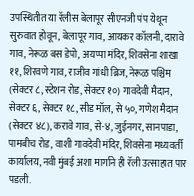उपस्थितीत या रॅलीस बेलापूर सीएनजी पंप येथून सुरुवात होवून, बेलापूर गाव, आयकर कॉलनी, दारावे गाव, नेरूळ बस डेपो, अयप्पा मंदिर, शिवसेना शाखा ११, शिरवणे गाव, राजीव गांधी ब्रिज, नेरूळ पश्चिम (सेक्टर ८, स्टेशन रोड, सेक्टर १०) गावदेवी मैदान, सेक्टर ६, सेक्टर १८, सीड मॉल, से ५०, गणेश मैदान (सेक्टर ४८), करावे गाव, से-४, जुईनगर, सानपाडा, पामबीच रोड, वाशी गावदेवी मंदिर, शिवसेना मध्यवर्ती कार्यालय, नवी मुंबई अशा मार्गाने ही रॅली उत्साहात पार पडली.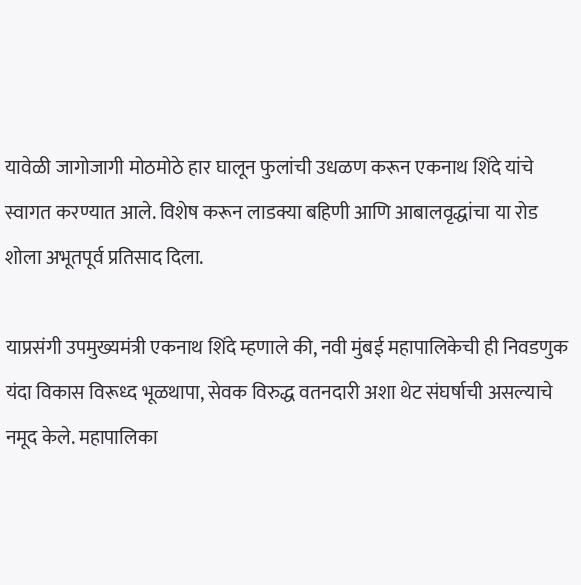यावेळी जागोजागी मोठमोठे हार घालून फुलांची उधळण करून एकनाथ शिंदे यांचे स्वागत करण्यात आले. विशेष करून लाडक्या बहिणी आणि आबालवृद्धांचा या रोड शोला अभूतपूर्व प्रतिसाद दिला.

याप्रसंगी उपमुख्यमंत्री एकनाथ शिंदे म्हणाले की, नवी मुंबई महापालिकेची ही निवडणुक यंदा विकास विरूध्द भूळथापा, सेवक विरुद्ध वतनदारी अशा थेट संघर्षाची असल्याचे नमूद केले. महापालिका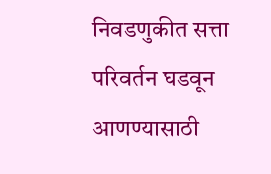निवडणुकीत सत्ता परिवर्तन घडवून आणण्यासाठी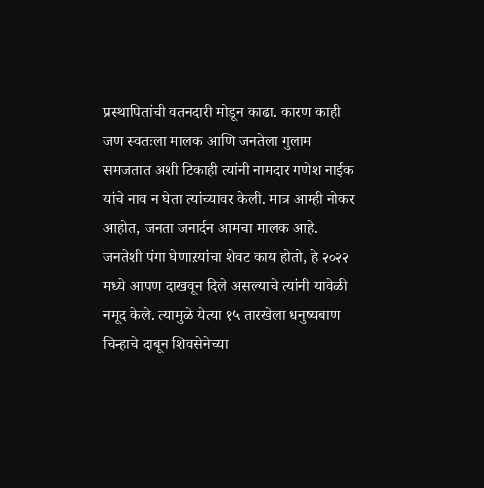प्रस्थापितांची वतनदारी मोडून काढा. कारण काही जण स्वतःला मालक आणि जनतेला गुलाम समजतात अशी टिकाही त्यांनी नामदार गणेश नाईक यांचे नाव न घेता त्यांच्यावर केली. मात्र आम्ही नोकर आहोत, जनता जनार्दन आमचा मालक आहे. जनतेशी पंगा घेणाऱयांचा शेवट काय होतो, हे २०२२ मध्ये आपण दाखवून दिले असल्याचे त्यांनी यावेळी नमूद केले. त्यामुळे येत्या १५ तारखेला धनुष्यबाण चिन्हाचे दाबून शिवसेनेच्या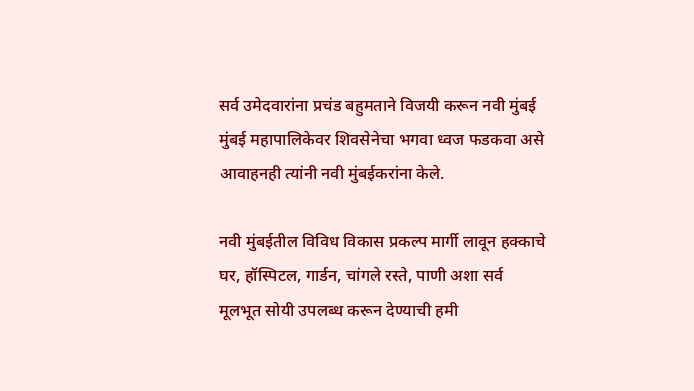सर्व उमेदवारांना प्रचंड बहुमताने विजयी करून नवी मुंबई मुंबई महापालिकेवर शिवसेनेचा भगवा ध्वज फडकवा असे आवाहनही त्यांनी नवी मुंबईकरांना केले.

नवी मुंबईतील विविध विकास प्रकल्प मार्गी लावून हक्काचे घर, हॉस्पिटल, गार्डन, चांगले रस्ते, पाणी अशा सर्व मूलभूत सोयी उपलब्ध करून देण्याची हमी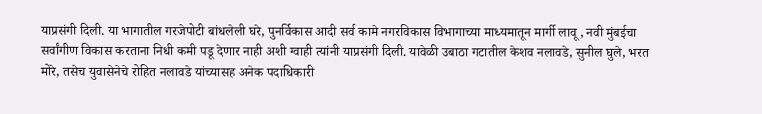याप्रसंगी दिली. या भागातील गरजेपोटी बांधलेली घरे, पुनर्विकास आदी सर्व कामे नगरविकास विभागाच्या माध्यमातून मार्गी लावू, नवी मुंबईचा सर्वांगीण विकास करताना निधी कमी पडू देणार नाही अशी ग्वाही त्यांनी याप्रसंगी दिली. यावेळी उबाठा गटातील केशव नलावडे, सुनील घुले, भरत मोरे, तसेच युवासेनेचे रोहित नलावडे यांच्यासह अनेक पदाधिकारी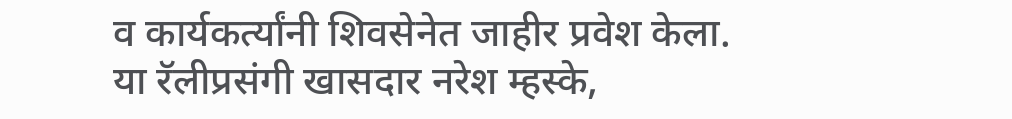व कार्यकर्त्यांनी शिवसेनेत जाहीर प्रवेश केला. या रॅलीप्रसंगी खासदार नरेश म्हस्के,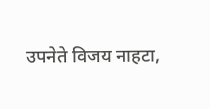उपनेते विजय नाहटा,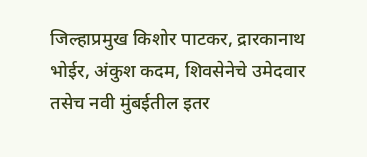जिल्हाप्रमुख किशोर पाटकर, द्रारकानाथ भोईर, अंकुश कदम, शिवसेनेचे उमेदवार तसेच नवी मुंबईतील इतर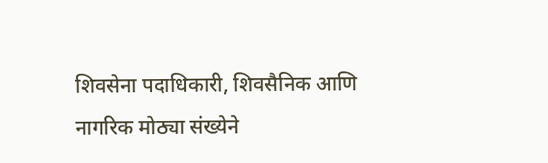शिवसेना पदाधिकारी, शिवसैनिक आणि नागरिक मोठ्या संख्येने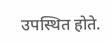उपस्थित होते.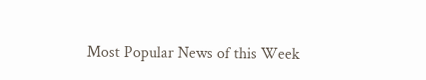Most Popular News of this Week